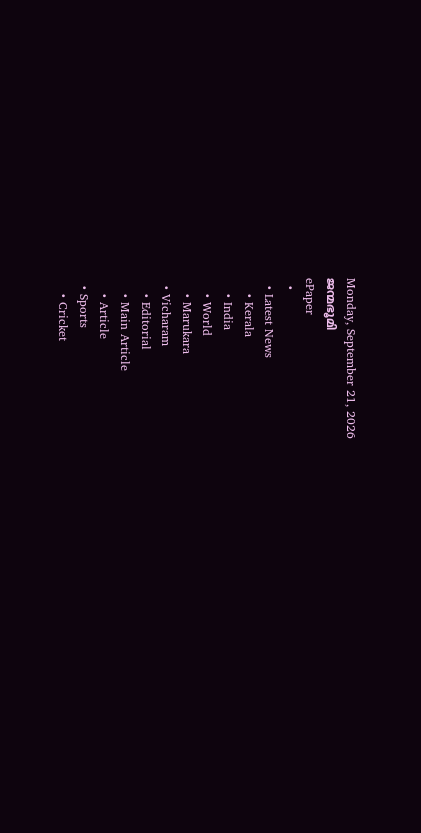Monday, September 21, 2026
ജന്മഭൂമി
ePaper
  •
  • Latest News
    • Kerala
    • India
    • World
    • Marukara
  • Vicharam
    • Editorial
    • Main Article
    • Article
  • Sports
    • Cricket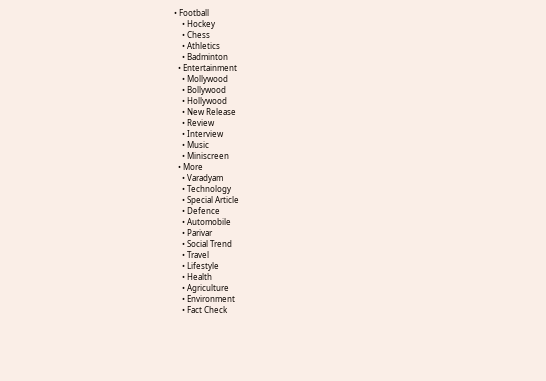• Football
    • Hockey
    • Chess
    • Athletics
    • Badminton
  • Entertainment
    • Mollywood
    • Bollywood
    • Hollywood
    • New Release
    • Review
    • Interview
    • Music
    • Miniscreen
  • More
    • Varadyam
    • Technology
    • Special Article
    • Defence
    • Automobile
    • Parivar
    • Social Trend
    • Travel
    • Lifestyle
    • Health
    • Agriculture
    • Environment
    • Fact Check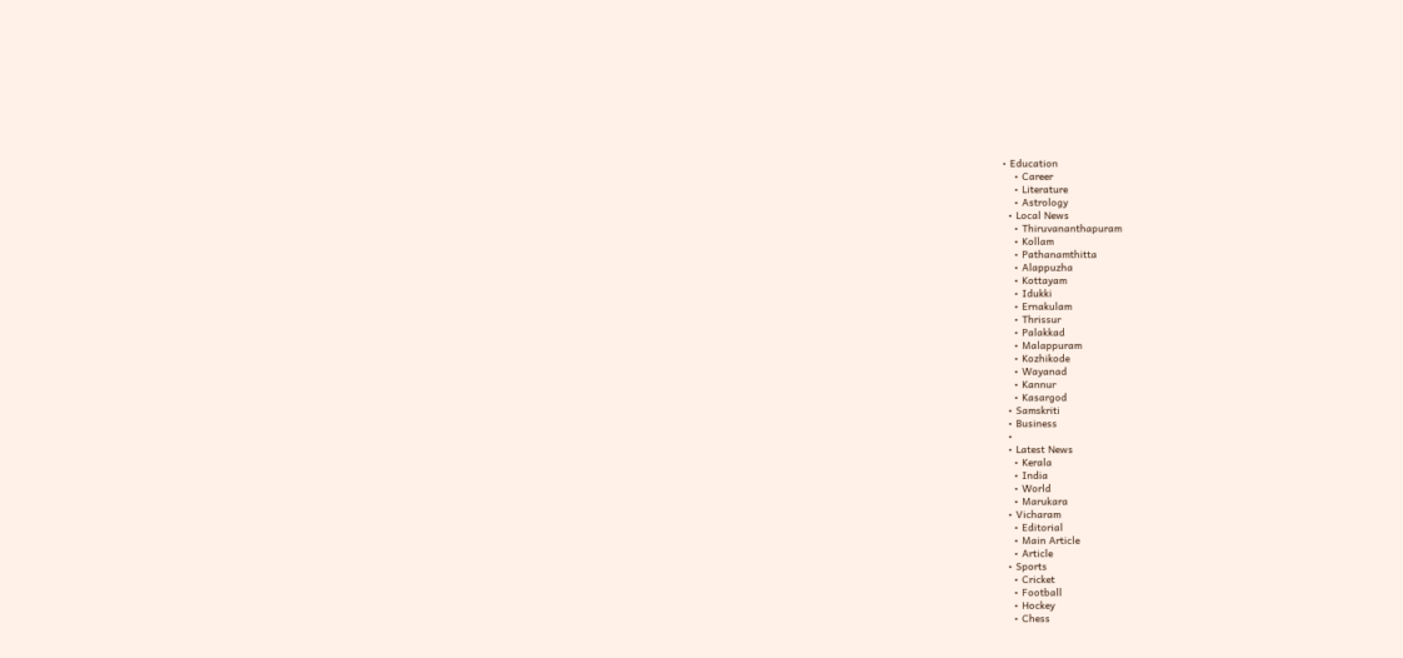• Education
    • Career
    • Literature
    • Astrology
  • Local News
    • Thiruvananthapuram
    • Kollam
    • Pathanamthitta
    • Alappuzha
    • Kottayam
    • Idukki
    • Ernakulam
    • Thrissur
    • Palakkad
    • Malappuram
    • Kozhikode
    • Wayanad
    • Kannur
    • Kasargod
  • Samskriti
  • Business
  •
  • Latest News
    • Kerala
    • India
    • World
    • Marukara
  • Vicharam
    • Editorial
    • Main Article
    • Article
  • Sports
    • Cricket
    • Football
    • Hockey
    • Chess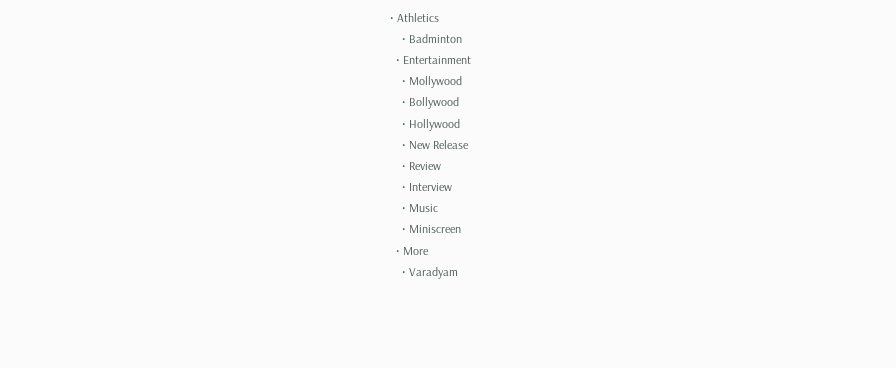• Athletics
    • Badminton
  • Entertainment
    • Mollywood
    • Bollywood
    • Hollywood
    • New Release
    • Review
    • Interview
    • Music
    • Miniscreen
  • More
    • Varadyam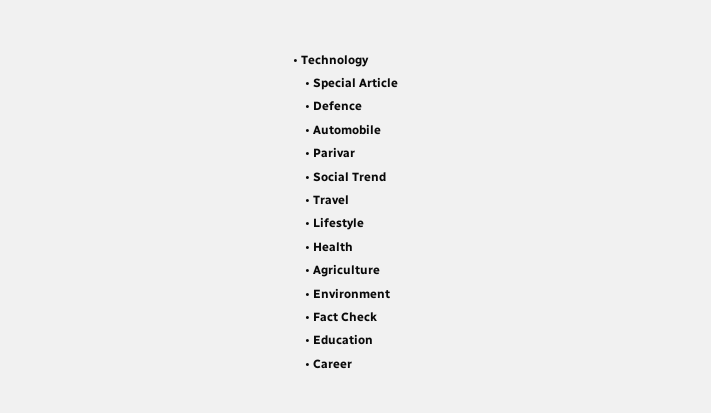• Technology
    • Special Article
    • Defence
    • Automobile
    • Parivar
    • Social Trend
    • Travel
    • Lifestyle
    • Health
    • Agriculture
    • Environment
    • Fact Check
    • Education
    • Career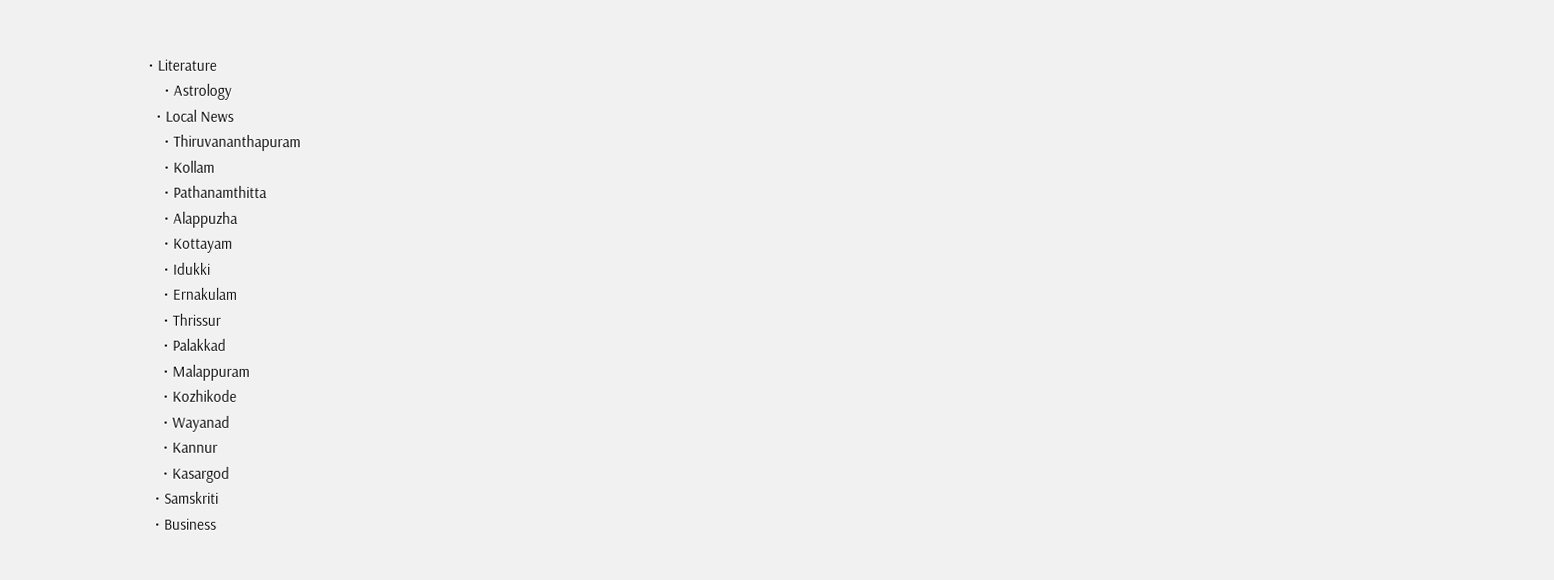• Literature
    • Astrology
  • Local News
    • Thiruvananthapuram
    • Kollam
    • Pathanamthitta
    • Alappuzha
    • Kottayam
    • Idukki
    • Ernakulam
    • Thrissur
    • Palakkad
    • Malappuram
    • Kozhikode
    • Wayanad
    • Kannur
    • Kasargod
  • Samskriti
  • Business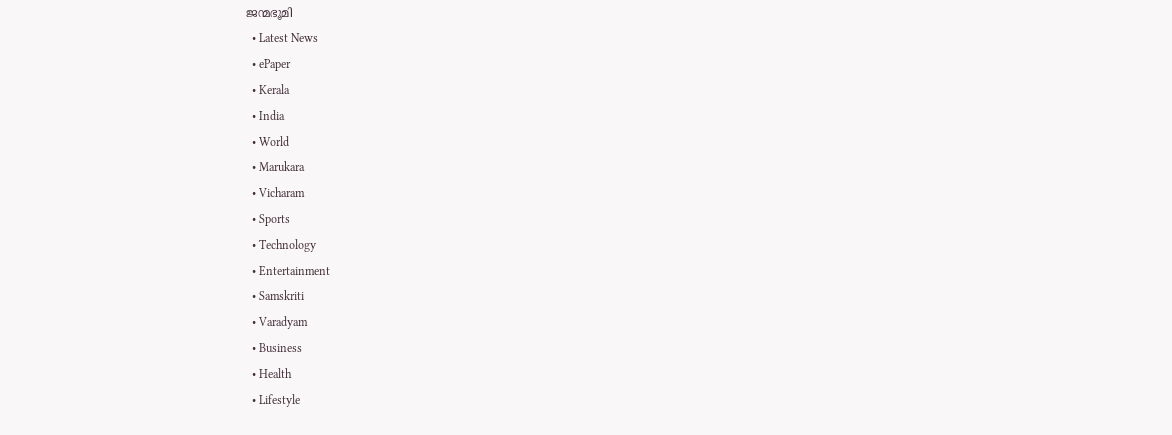ജന്മഭൂമി
  • Latest News
  • ePaper
  • Kerala
  • India
  • World
  • Marukara
  • Vicharam
  • Sports
  • Technology
  • Entertainment
  • Samskriti
  • Varadyam
  • Business
  • Health
  • Lifestyle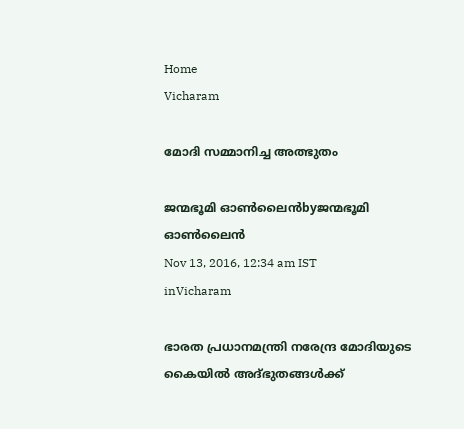Home
Vicharam

മോദി സമ്മാനിച്ച അത്ഭുതം

ജന്മഭൂമി ഓണ്‍ലൈന്‍byജന്മഭൂമി ഓണ്‍ലൈന്‍
Nov 13, 2016, 12:34 am IST
inVicharam

ഭാരത പ്രധാനമന്ത്രി നരേന്ദ്ര മോദിയുടെ കൈയില്‍ അദ്ഭുതങ്ങള്‍ക്ക്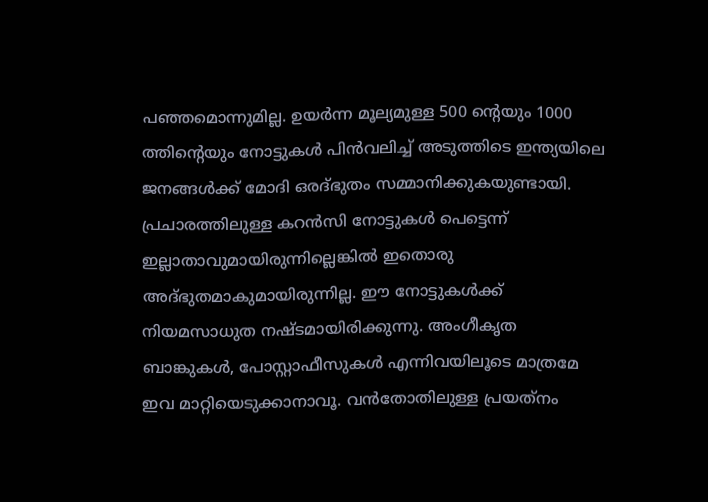പഞ്ഞമൊന്നുമില്ല. ഉയര്‍ന്ന മൂല്യമുള്ള 500 ന്റെയും 1000 ത്തിന്റെയും നോട്ടുകള്‍ പിന്‍വലിച്ച് അടുത്തിടെ ഇന്ത്യയിലെ ജനങ്ങള്‍ക്ക് മോദി ഒരദ്ഭുതം സമ്മാനിക്കുകയുണ്ടായി. പ്രചാരത്തിലുള്ള കറന്‍സി നോട്ടുകള്‍ പെട്ടെന്ന് ഇല്ലാതാവുമായിരുന്നില്ലെങ്കില്‍ ഇതൊരു അദ്ഭുതമാകുമായിരുന്നില്ല. ഈ നോട്ടുകള്‍ക്ക് നിയമസാധുത നഷ്ടമായിരിക്കുന്നു. അംഗീകൃത ബാങ്കുകള്‍, പോസ്റ്റാഫീസുകള്‍ എന്നിവയിലൂടെ മാത്രമേ ഇവ മാറ്റിയെടുക്കാനാവൂ. വന്‍തോതിലുള്ള പ്രയത്‌നം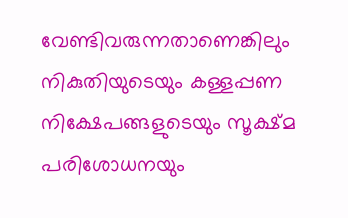വേണ്ടിവരുന്നതാണെങ്കിലും നികുതിയുടെയും കള്ളപ്പണ നിക്ഷേപങ്ങളുടെയും സൂക്ഷ്മ പരിശോധനയും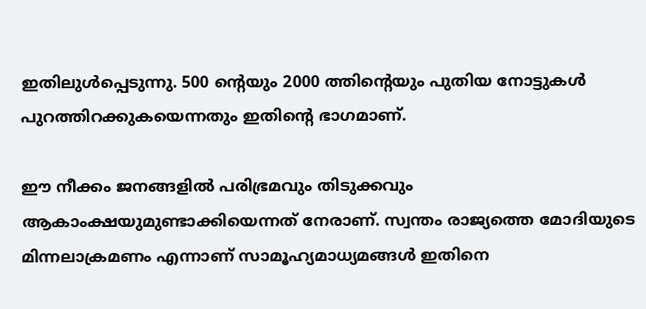ഇതിലുള്‍പ്പെടുന്നു. 500 ന്റെയും 2000 ത്തിന്റെയും പുതിയ നോട്ടുകള്‍ പുറത്തിറക്കുകയെന്നതും ഇതിന്റെ ഭാഗമാണ്.

ഈ നീക്കം ജനങ്ങളില്‍ പരിഭ്രമവും തിടുക്കവും ആകാംക്ഷയുമുണ്ടാക്കിയെന്നത് നേരാണ്. സ്വന്തം രാജ്യത്തെ മോദിയുടെ മിന്നലാക്രമണം എന്നാണ് സാമൂഹ്യമാധ്യമങ്ങള്‍ ഇതിനെ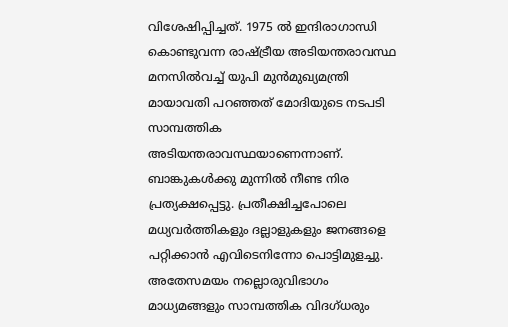വിശേഷിപ്പിച്ചത്. 1975 ല്‍ ഇന്ദിരാഗാന്ധി കൊണ്ടുവന്ന രാഷ്‌ട്രീയ അടിയന്തരാവസ്ഥ മനസില്‍വച്ച് യുപി മുന്‍മുഖ്യമന്ത്രി മായാവതി പറഞ്ഞത് മോദിയുടെ നടപടി സാമ്പത്തിക അടിയന്തരാവസ്ഥയാണെന്നാണ്. ബാങ്കുകള്‍ക്കു മുന്നില്‍ നീണ്ട നിര പ്രത്യക്ഷപ്പെട്ടു. പ്രതീക്ഷിച്ചപോലെ മധ്യവര്‍ത്തികളും ദല്ലാളുകളും ജനങ്ങളെ പറ്റിക്കാന്‍ എവിടെനിന്നോ പൊട്ടിമുളച്ചു. അതേസമയം നല്ലൊരുവിഭാഗം മാധ്യമങ്ങളും സാമ്പത്തിക വിദഗ്ധരും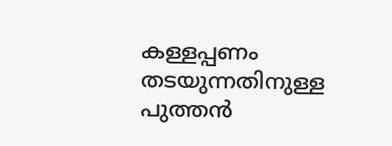കള്ളപ്പണം തടയുന്നതിനുള്ള പുത്തന്‍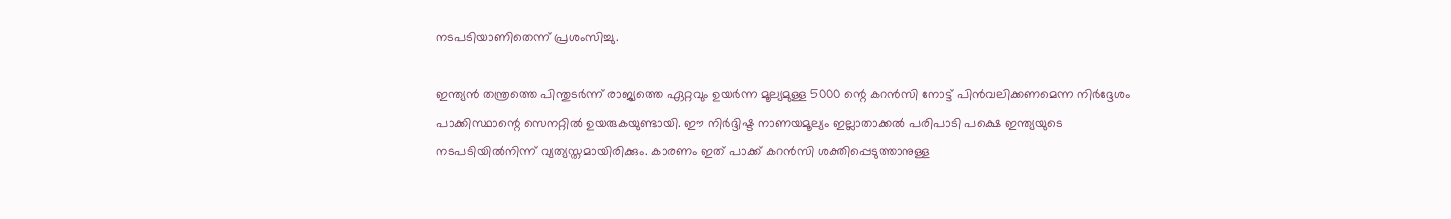നടപടിയാണിതെന്ന് പ്രശംസിച്ചു.

ഇന്ത്യന്‍ തന്ത്രത്തെ പിന്തുടര്‍ന്ന് രാജ്യത്തെ ഏറ്റവും ഉയര്‍ന്ന മൂല്യമുള്ള 5000 ന്റെ കറന്‍സി നോട്ട് പിന്‍വലിക്കണമെന്ന നിര്‍ദ്ദേശം പാക്കിസ്ഥാന്റെ സെനറ്റില്‍ ഉയരുകയുണ്ടായി. ഈ നിര്‍ദ്ദിഷ്ട നാണയമൂല്യം ഇല്ലാതാക്കല്‍ പരിപാടി പക്ഷെ ഇന്ത്യയുടെ നടപടിയില്‍നിന്ന് വ്യത്യസ്തമായിരിക്കും. കാരണം ഇത് പാക്ക് കറന്‍സി ശക്തിപ്പെടുത്താനുള്ള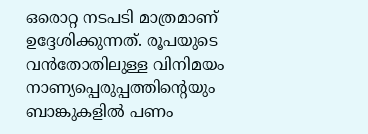ഒരൊറ്റ നടപടി മാത്രമാണ് ഉദ്ദേശിക്കുന്നത്. രൂപയുടെ വന്‍തോതിലുള്ള വിനിമയം നാണ്യപ്പെരുപ്പത്തിന്റെയും ബാങ്കുകളില്‍ പണം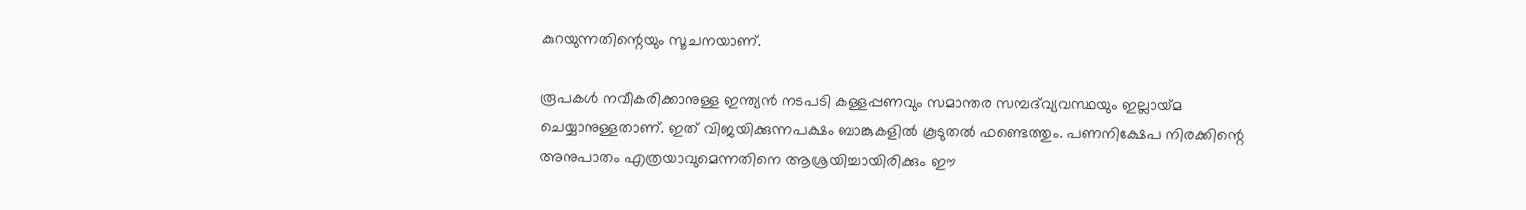കുറയുന്നതിന്റെയും സൂചനയാണ്.

രൂപകള്‍ നവീകരിക്കാനുള്ള ഇന്ത്യന്‍ നടപടി കള്ളപ്പണവും സമാന്തര സമ്പദ്‌വ്യവസ്ഥയും ഇല്ലായ്‌മ ചെയ്യാനുള്ളതാണ്. ഇത് വിജയിക്കുന്നപക്ഷം ബാങ്കുകളില്‍ കൂടുതല്‍ ഫണ്ടെത്തും. പണനിക്ഷേപ നിരക്കിന്റെ അനുപാതം എത്രയാവുമെന്നതിനെ ആശ്രയിച്ചായിരിക്കും ഈ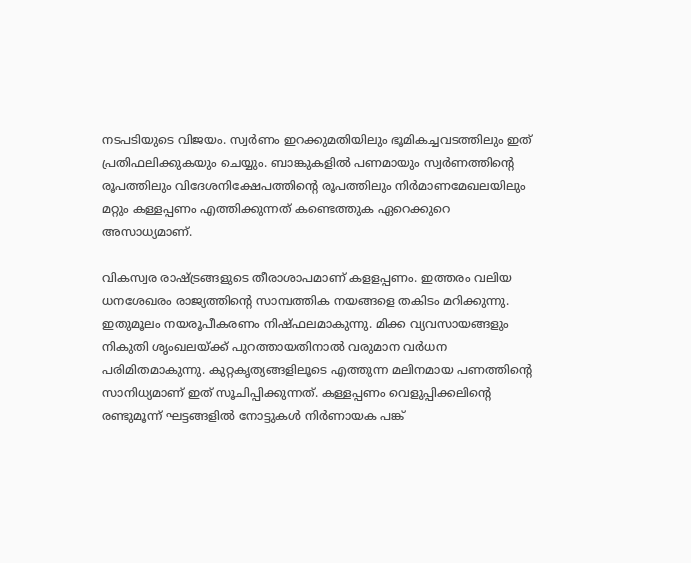നടപടിയുടെ വിജയം. സ്വര്‍ണം ഇറക്കുമതിയിലും ഭൂമികച്ചവടത്തിലും ഇത് പ്രതിഫലിക്കുകയും ചെയ്യും. ബാങ്കുകളില്‍ പണമായും സ്വര്‍ണത്തിന്റെ രൂപത്തിലും വിദേശനിക്ഷേപത്തിന്റെ രൂപത്തിലും നിര്‍മാണമേഖലയിലും മറ്റും കള്ളപ്പണം എത്തിക്കുന്നത് കണ്ടെത്തുക ഏറെക്കുറെ അസാധ്യമാണ്.

വികസ്വര രാഷ്‌ട്രങ്ങളുടെ തീരാശാപമാണ് കളളപ്പണം. ഇത്തരം വലിയ ധനശേഖരം രാജ്യത്തിന്റെ സാമ്പത്തിക നയങ്ങളെ തകിടം മറിക്കുന്നു. ഇതുമൂലം നയരൂപീകരണം നിഷ്ഫലമാകുന്നു. മിക്ക വ്യവസായങ്ങളും നികുതി ശൃംഖലയ്‌ക്ക് പുറത്തായതിനാല്‍ വരുമാന വര്‍ധന പരിമിതമാകുന്നു. കുറ്റകൃത്യങ്ങളിലൂടെ എത്തുന്ന മലിനമായ പണത്തിന്റെ സാനിധ്യമാണ് ഇത് സൂചിപ്പിക്കുന്നത്. കള്ളപ്പണം വെളുപ്പിക്കലിന്റെ രണ്ടുമൂന്ന് ഘട്ടങ്ങളില്‍ നോട്ടുകള്‍ നിര്‍ണായക പങ്ക്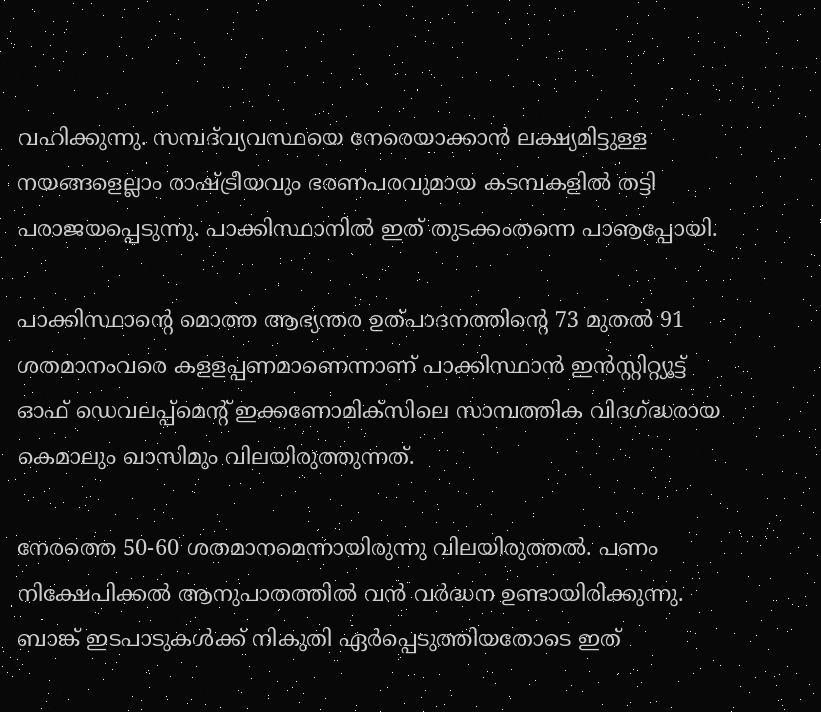വഹിക്കുന്നു. സമ്പദ്‌വ്യവസ്ഥയെ നേരെയാക്കാന്‍ ലക്ഷ്യമിട്ടുള്ള നയങ്ങളെല്ലാം രാഷ്‌ട്രീയവും ഭരണപരവുമായ കടമ്പകളില്‍ തട്ടി പരാജയപ്പെടുന്നു. പാക്കിസ്ഥാനില്‍ ഇത് തുടക്കംതന്നെ പാൡപ്പോയി.

പാക്കിസ്ഥാന്റെ മൊത്ത ആഭ്യന്തര ഉത്പാദനത്തിന്റെ 73 മുതല്‍ 91 ശതമാനംവരെ കളളപ്പണമാണെന്നാണ് പാക്കിസ്ഥാന്‍ ഇന്‍സ്റ്റിറ്റ്യൂട്ട് ഓഫ് ഡെവലപ്പ്‌മെന്റ് ഇക്കണോമിക്‌സിലെ സാമ്പത്തിക വിദഗ്‌ദ്ധരായ കെമാലും ഖാസിമും വിലയിരുത്തുന്നത്.

നേരത്തെ 50-60 ശതമാനമെന്നായിരുന്നു വിലയിരുത്തല്‍. പണം നിക്ഷേപിക്കല്‍ ആനുപാതത്തില്‍ വന്‍ വര്‍ദ്ധന ഉണ്ടായിരിക്കുന്നു. ബാങ്ക് ഇടപാടുകള്‍ക്ക് നികുതി ഏര്‍പ്പെടുത്തിയതോടെ ഇത്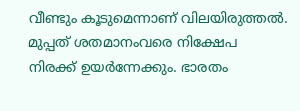വീണ്ടും കൂടുമെന്നാണ് വിലയിരുത്തല്‍. മുപ്പത് ശതമാനംവരെ നിക്ഷേപ നിരക്ക് ഉയര്‍ന്നേക്കും. ഭാരതം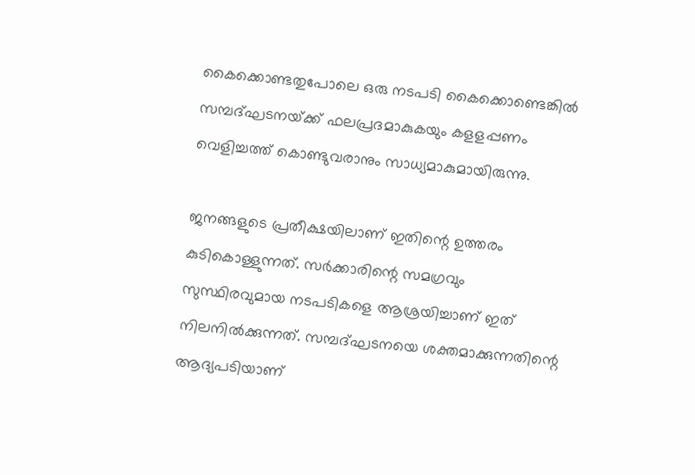കൈക്കൊണ്ടതുപോലെ ഒരു നടപടി കൈക്കൊണ്ടെങ്കില്‍ സമ്പദ്ഘടനയ്‌ക്ക് ഫലപ്രദമാകുകയും കളളപ്പണം വെളിച്ചത്ത് കൊണ്ടുവരാനും സാധ്യമാകുമായിരുന്നു.

ജനങ്ങളുടെ പ്രതീക്ഷയിലാണ് ഇതിന്റെ ഉത്തരം കുടികൊള്ളുന്നത്. സര്‍ക്കാരിന്റെ സമഗ്രവും സുസ്ഥിരവുമായ നടപടികളെ ആശ്രയിച്ചാണ് ഇത് നിലനില്‍ക്കുന്നത്. സമ്പദ്ഘടനയെ ശക്തമാക്കുന്നതിന്റെ ആദ്യപടിയാണ്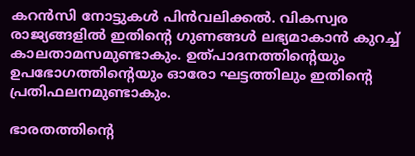കറന്‍സി നോട്ടുകള്‍ പിന്‍വലിക്കല്‍. വികസ്വര രാജ്യങ്ങളില്‍ ഇതിന്റെ ഗുണങ്ങള്‍ ലഭ്യമാകാന്‍ കുറച്ച് കാലതാമസമുണ്ടാകും. ഉത്പാദനത്തിന്റെയും ഉപഭോഗത്തിന്റെയും ഓരോ ഘട്ടത്തിലും ഇതിന്റെ പ്രതിഫലനമുണ്ടാകും.

ഭാരതത്തിന്റെ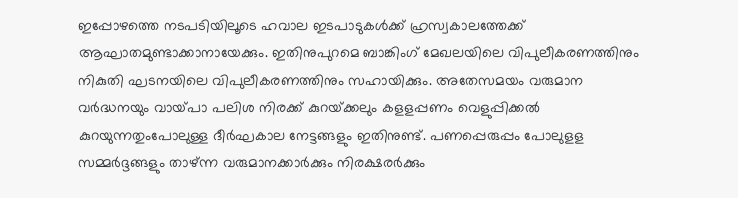ഇപ്പോഴത്തെ നടപടിയിലൂടെ ഹവാല ഇടപാടുകള്‍ക്ക് ഹ്രസ്വകാലത്തേക്ക് ആഘാതമുണ്ടാക്കാനായേക്കും. ഇതിനുപുറമെ ബാങ്കിംഗ് മേഖലയിലെ വിപുലീകരണത്തിനും നികുതി ഘടനയിലെ വിപുലീകരണത്തിനും സഹായിക്കും. അതേസമയം വരുമാന വര്‍ദ്ധനയും വായ്‌പാ പലിശ നിരക്ക് കുറയ്‌ക്കലും കളളപ്പണം വെളുപ്പിക്കല്‍ കുറയുന്നതുംപോലുള്ള ദീര്‍ഘകാല നേട്ടങ്ങളും ഇതിനുണ്ട്. പണപ്പെരുപ്പം പോലുളള സമ്മര്‍ദ്ദങ്ങളും താഴ്ന്ന വരുമാനക്കാര്‍ക്കും നിരക്ഷരര്‍ക്കും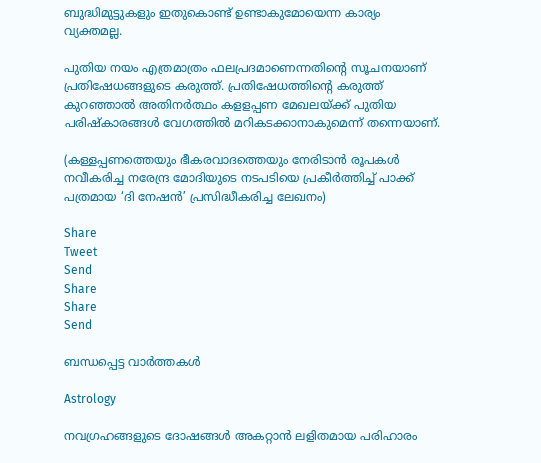ബുദ്ധിമുട്ടുകളും ഇതുകൊണ്ട് ഉണ്ടാകുമോയെന്ന കാര്യം വ്യക്തമല്ല.

പുതിയ നയം എത്രമാത്രം ഫലപ്രദമാണെന്നതിന്റെ സൂചനയാണ് പ്രതിഷേധങ്ങളുടെ കരുത്ത്. പ്രതിഷേധത്തിന്റെ കരുത്ത് കുറഞ്ഞാല്‍ അതിനര്‍ത്ഥം കളളപ്പണ മേഖലയ്‌ക്ക് പുതിയ പരിഷ്‌കാരങ്ങള്‍ വേഗത്തില്‍ മറികടക്കാനാകുമെന്ന് തന്നെയാണ്.

(കള്ളപ്പണത്തെയും ഭീകരവാദത്തെയും നേരിടാന്‍ രൂപകള്‍ നവീകരിച്ച നരേന്ദ്ര മോദിയുടെ നടപടിയെ പ്രകീര്‍ത്തിച്ച് പാക്ക് പത്രമായ ‘ദി നേഷന്‍’ പ്രസിദ്ധീകരിച്ച ലേഖനം)

Share
Tweet
Send
Share
Share
Send

ബന്ധപ്പെട്ട വാര്‍ത്തകള്‍

Astrology

നവഗ്രഹങ്ങളുടെ ദോഷങ്ങൾ അകറ്റാൻ ലളിതമായ പരിഹാരം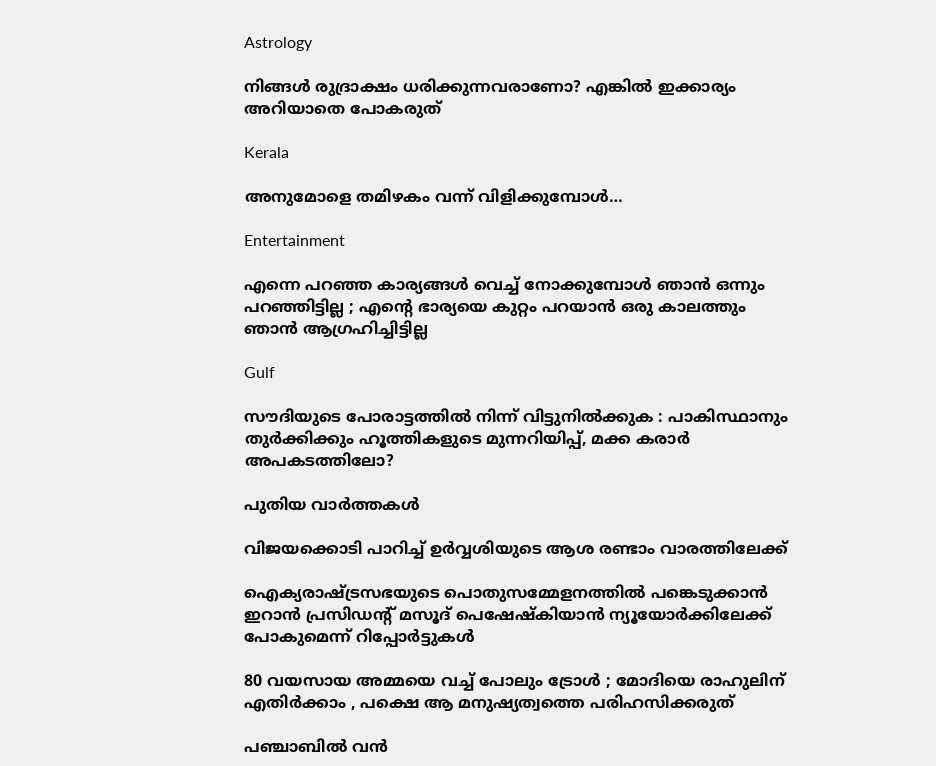Astrology

നിങ്ങൾ രുദ്രാക്ഷം ധരിക്കുന്നവരാണോ? എങ്കിൽ ഇക്കാര്യം അറിയാതെ പോകരുത്

Kerala

അനുമോളെ തമിഴകം വന്ന് വിളിക്കുമ്പോള്‍…

Entertainment

എന്നെ പറഞ്ഞ കാര്യങ്ങൾ വെച്ച് നോക്കുമ്പോൾ ഞാൻ ഒന്നും പറഞ്ഞി‌ട്ടില്ല ; എന്റെ ഭാര്യയെ കുറ്റം പറയാൻ ഒരു കാലത്തും ഞാൻ ആഗ്രഹിച്ചിട്ടില്ല

Gulf

സൗദിയുടെ പോരാട്ടത്തിൽ നിന്ന് വിട്ടുനിൽക്കുക : പാകിസ്ഥാനും തുർക്കിക്കും ഹൂത്തികളുടെ മുന്നറിയിപ്പ്, മക്ക കരാർ അപകടത്തിലോ?

പുതിയ വാര്‍ത്തകള്‍

വിജയക്കൊടി പാറിച്ച് ഉര്‍വ്വശിയുടെ ആശ രണ്ടാം വാരത്തിലേക്ക്

ഐക്യരാഷ്‌ട്രസഭയുടെ പൊതുസമ്മേളനത്തിൽ പങ്കെടുക്കാൻ ഇറാൻ പ്രസിഡന്റ് മസൂദ് പെഷേഷ്കിയാൻ ന്യൂയോർക്കിലേക്ക് പോകുമെന്ന് റിപ്പോർട്ടുകൾ

80 വയസായ അമ്മയെ വച്ച് പോലും ട്രോൾ ; മോദിയെ രാഹുലിന് എതിർക്കാം , പക്ഷെ ആ മനുഷ്യത്വത്തെ പരിഹസിക്കരുത്

പഞ്ചാബിൽ വൻ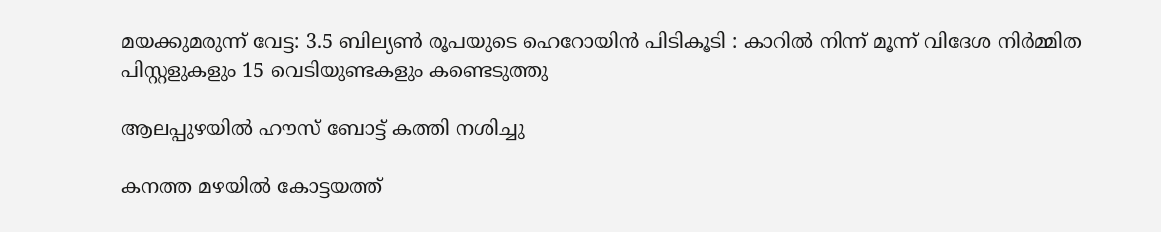മയക്കുമരുന്ന് വേട്ട: 3.5 ബില്യൺ രൂപയുടെ ഹെറോയിൻ പിടികൂടി : കാറിൽ നിന്ന് മൂന്ന് വിദേശ നിർമ്മിത പിസ്റ്റളുകളും 15 വെടിയുണ്ടകളും കണ്ടെടുത്തു

ആലപ്പുഴയില്‍ ഹൗസ് ബോട്ട് കത്തി നശിച്ചു

കനത്ത മഴയിൽ കോട്ടയത്ത്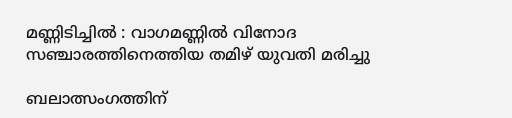മണ്ണിടിച്ചിൽ : വാഗമണ്ണിൽ വിനോദ സഞ്ചാരത്തിനെത്തിയ തമിഴ്‌ യുവതി മരിച്ചു

ബലാത്സംഗത്തിന്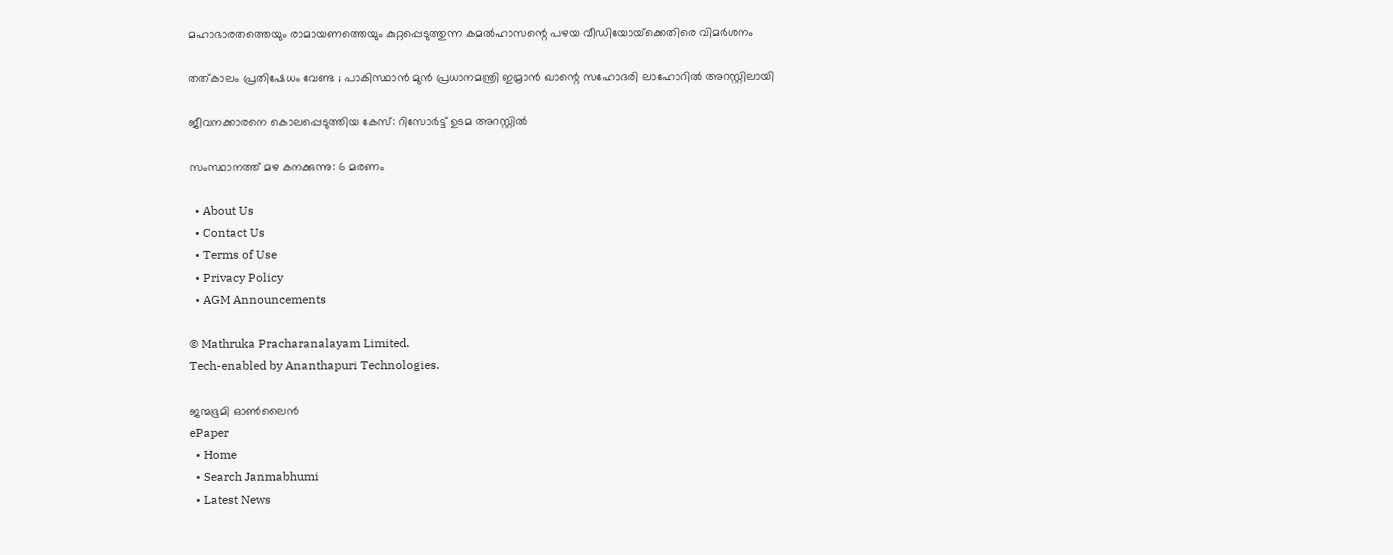മഹാഭാരതത്തെയും രാമായണത്തെയും കുറ്റപ്പെടുത്തുന്ന കമല്‍ഹാസന്റെ പഴയ വീഡിയോയ്‌ക്കെതിരെ വിമര്‍ശനം

തത്കാലം പ്രതിഷേധം വേണ്ട ; പാകിസ്ഥാൻ മുൻ പ്രധാനമന്ത്രി ഇമ്രാൻ ഖാന്റെ സഹോദരി ലാഹോറിൽ അറസ്റ്റിലായി

ജീവനക്കാരനെ കൊലപ്പെടുത്തിയ കേസ്: റിസോര്‍ട്ട് ഉടമ അറസ്റ്റില്‍

സംസ്ഥാനത്ത് മഴ കനക്കുന്നു: 6 മരണം

  • About Us
  • Contact Us
  • Terms of Use
  • Privacy Policy
  • AGM Announcements

© Mathruka Pracharanalayam Limited.
Tech-enabled by Ananthapuri Technologies.

ജന്മഭൂമി ഓണ്‍ലൈന്‍
ePaper
  • Home
  • Search Janmabhumi
  • Latest News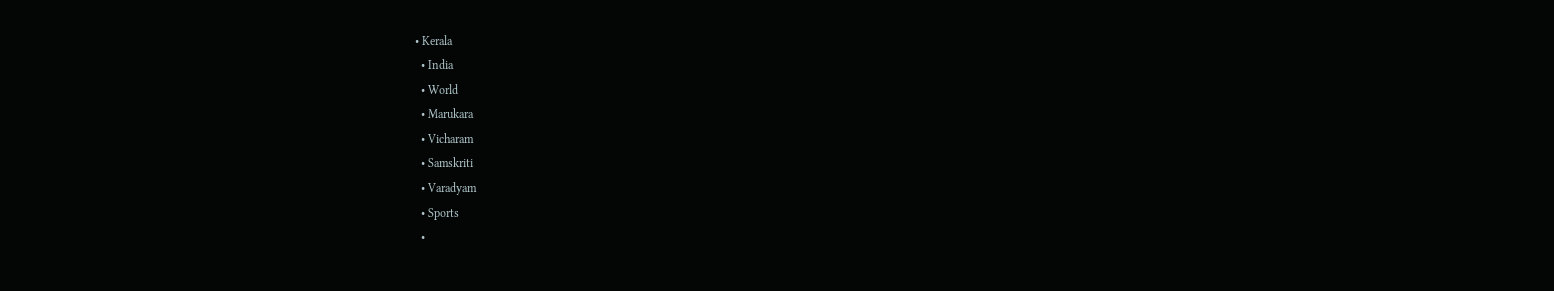• Kerala
  • India
  • World
  • Marukara
  • Vicharam
  • Samskriti
  • Varadyam
  • Sports
  •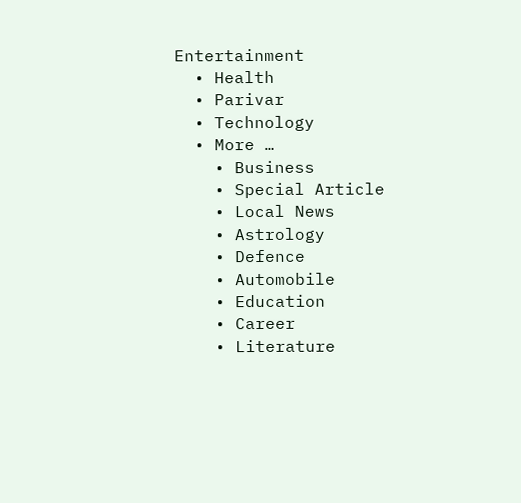Entertainment
  • Health
  • Parivar
  • Technology
  • More …
    • Business
    • Special Article
    • Local News
    • Astrology
    • Defence
    • Automobile
    • Education
    • Career
    • Literature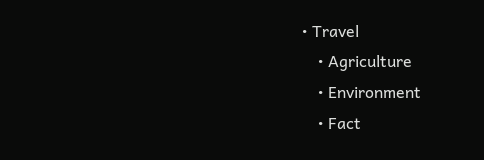• Travel
    • Agriculture
    • Environment
    • Fact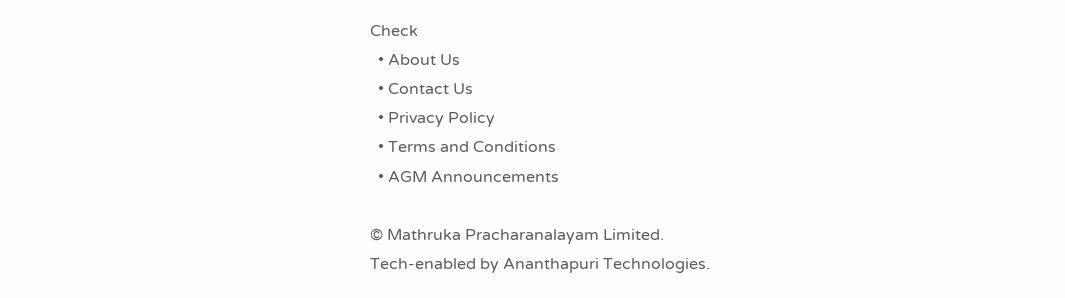Check
  • About Us
  • Contact Us
  • Privacy Policy
  • Terms and Conditions
  • AGM Announcements

© Mathruka Pracharanalayam Limited.
Tech-enabled by Ananthapuri Technologies.